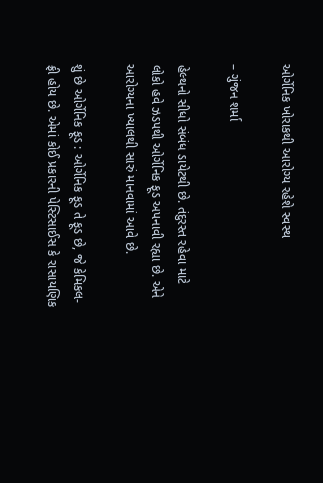ઓર્ગેનિક ખોરાકથી આરોગ્ય રહેશે સ્વસ્થ

– ગુંજન શર્મા

હેલ્થનો સીધો સંબંધ ડાયેટથી છે. તંદુરસ્ત રહેવા માટે લોકો હવે ઝડપથી ઓર્ગેનિક ફૂડ અપનાવી રહ્યા છે. એને આરોગ્યના ખ્યાલથી સારું માનવામાં આવે છે.

શું છે ઓર્ગેનિક ફૂડ : ઓર્ગેનિક ફૂડ તે ફૂડ છે, જે કેમિકલ-ફ્રી હોય છે. એમાં કોઈ પ્રકારની પેસ્ટિસાઈસ કે રાસાયણિક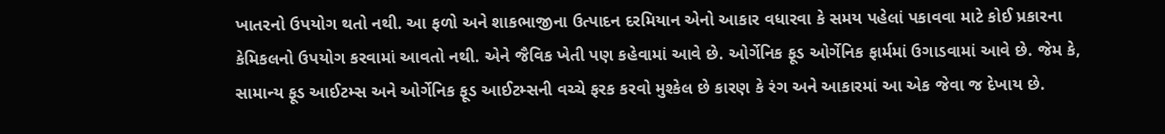ખાતરનો ઉપયોગ થતો નથી. આ ફળો અને શાકભાજીના ઉત્પાદન દરમિયાન એનો આકાર વધારવા કે સમય પહેલાં પકાવવા માટે કોઈ પ્રકારના કેમિકલનો ઉપયોગ કરવામાં આવતો નથી. એને જૈવિક ખેતી પણ કહેવામાં આવે છે. ઓર્ગેનિક ફૂડ ઓર્ગેનિક ફાર્મમાં ઉગાડવામાં આવે છે. જેમ કે, સામાન્ય ફૂડ આઈટમ્સ અને ઓર્ગેનિક ફૂડ આઈટમ્સની વચ્ચે ફરક કરવો મુશ્કેલ છે કારણ કે રંગ અને આકારમાં આ એક જેવા જ દેખાય છે.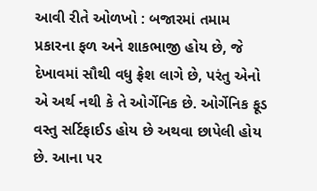આવી રીતે ઓળખો : બજારમાં તમામ પ્રકારના ફળ અને શાકભાજી હોય છે, જે દેખાવમાં સૌથી વધુ ફ્રેશ લાગે છે, પરંતુ એનો એ અર્થ નથી કે તે ઓર્ગેનિક છે. ઓર્ગેનિક ફૂડ વસ્તુ સર્ટિફાઈડ હોય છે અથવા છાપેલી હોય છે. આના પર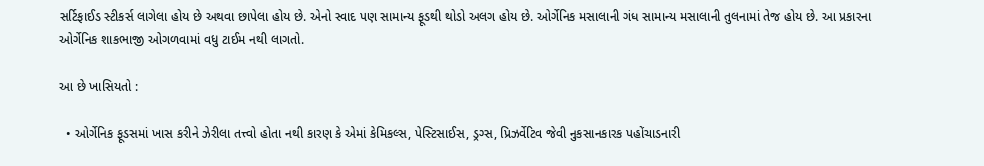સર્ટિફાઈડ સ્ટીકર્સ લાગેલા હોય છે અથવા છાપેલા હોય છે. એનો સ્વાદ પણ સામાન્ય ફૂડથી થોડો અલગ હોય છે. ઓર્ગેનિક મસાલાની ગંધ સામાન્ય મસાલાની તુલનામાં તેજ હોય છે. આ પ્રકારના ઓર્ગેનિક શાકભાજી ઓગળવામાં વધુ ટાઈમ નથી લાગતો.

આ છે ખાસિયતો :

  • ઓર્ગેનિક ફૂડસમાં ખાસ કરીને ઝેરીલા તત્ત્વો હોતા નથી કારણ કે એમાં કેમિકલ્સ, પેસ્ટિસાઈસ, ડ્રગ્સ, પ્રિઝર્વેટિવ જેવી નુકસાનકારક પહોંચાડનારી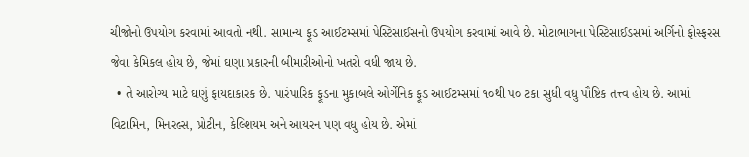ચીજોનો ઉપયોગ કરવામાં આવતો નથી. સામાન્ય ફૂડ આઈટમ્સમાં પેસ્ટિસાઈસનો ઉપયોગ કરવામાં આવે છે. મોટાભાગના પેસ્ટિસાઈડસમાં અર્ગિનો ફોસ્ફરસ જેવા કેમિકલ હોય છે, જેમાં ઘણા પ્રકારની બીમારીઓનો ખતરો વધી જાય છે.
  • તે આરોગ્ય માટે ઘણું ફાયદાકારક છે. પારંપારિક ફૂડના મુકાબલે ઓર્ગેનિક ફૂડ આઈટમ્સમાં ૧૦થી પ૦ ટકા સુધી વધુ પૌષ્ટિક તત્ત્વ હોય છે. આમાં વિટામિન, મિનરલ્સ, પ્રોટીન, કેલ્શિયમ અને આયરન પણ વધુ હોય છે. એમાં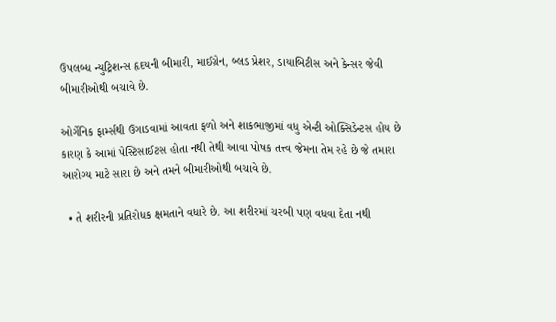ઉપલબ્ધ ન્યુટ્રિશન્સ હૃદયની બીમારી, માઈગ્રેન, બ્લડ પ્રેશર, ડાયાબિટીસ અને કેન્સર જેવી બીમારીઓથી બચાવે છે.

ઓર્ગેનિક ફાર્મ્સથી ઉગાડવામાં આવતા ફળો અને શાકભાજીમાં વધુ એન્ટી ઓક્સિડેન્ટસ હોય છે કારણ કે આમાં પેસ્ટિસાઈટસ હોતા નથી તેથી આવા પોષક તત્ત્વ જેમના તેમ રહે છે જે તમારા આરોગ્ય માટે સારા છે અને તમને બીમારીઓથી બચાવે છે.

  • તે શરીરની પ્રતિરોધક ક્ષમતાને વધારે છે. આ શરીરમાં ચરબી પણ વધવા દેતા નથી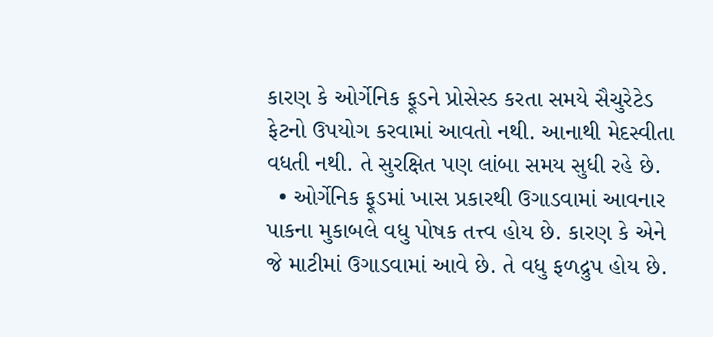કારણ કે ઓર્ગેનિક ફૂડને પ્રોસેસ્ડ કરતા સમયે સૈચુરેટેડ ફેટનો ઉપયોગ કરવામાં આવતો નથી. આનાથી મેદસ્વીતા વધતી નથી. તે સુરક્ષિત પણ લાંબા સમય સુધી રહે છે.
  • ઓર્ગેનિક ફૂડમાં ખાસ પ્રકારથી ઉગાડવામાં આવનાર પાકના મુકાબલે વધુ પોષક તત્ત્વ હોય છે. કારણ કે એને જે માટીમાં ઉગાડવામાં આવે છે. તે વધુ ફળદ્રુપ હોય છે.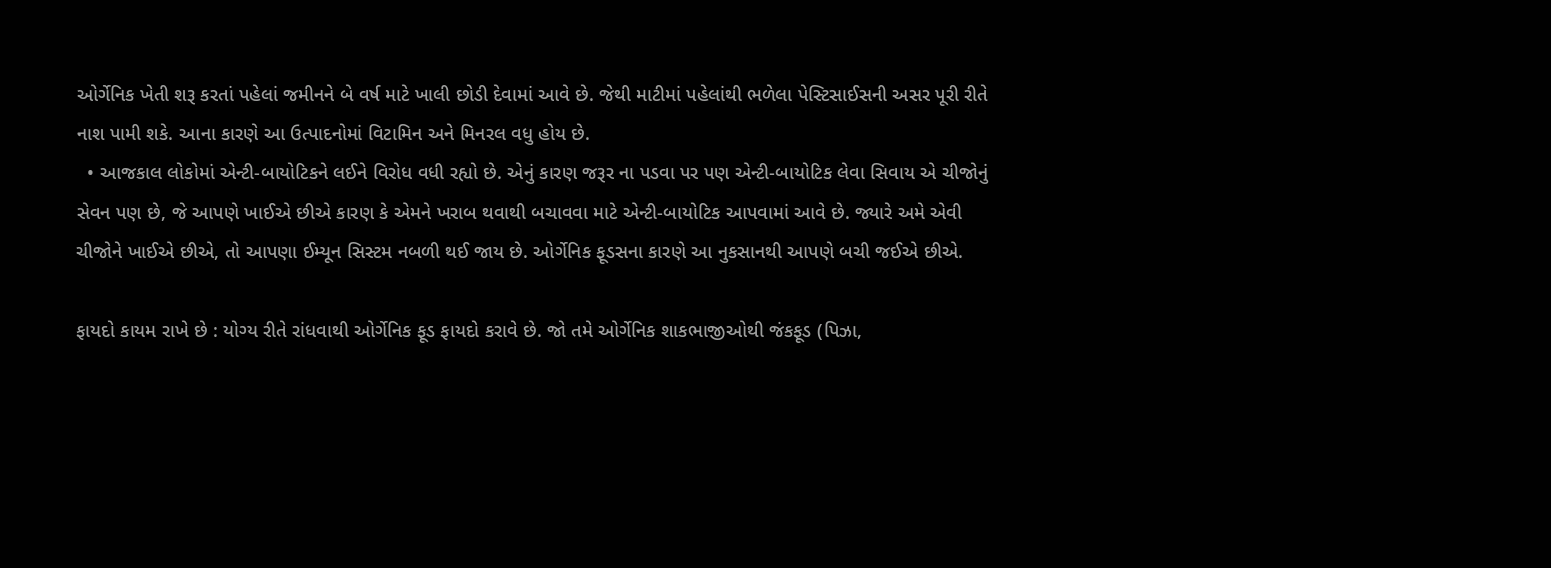ઓર્ગેનિક ખેતી શરૂ કરતાં પહેલાં જમીનને બે વર્ષ માટે ખાલી છોડી દેવામાં આવે છે. જેથી માટીમાં પહેલાંથી ભળેલા પેસ્ટિસાઈસની અસર પૂરી રીતે નાશ પામી શકે. આના કારણે આ ઉત્પાદનોમાં વિટામિન અને મિનરલ વધુ હોય છે.
  • આજકાલ લોકોમાં એન્ટી-બાયોટિકને લઈને વિરોધ વધી રહ્યો છે. એનું કારણ જરૂર ના પડવા પર પણ એન્ટી-બાયોટિક લેવા સિવાય એ ચીજોનું સેવન પણ છે, જે આપણે ખાઈએ છીએ કારણ કે એમને ખરાબ થવાથી બચાવવા માટે એન્ટી-બાયોટિક આપવામાં આવે છે. જ્યારે અમે એવી ચીજોને ખાઈએ છીએ, તો આપણા ઈમ્યૂન સિસ્ટમ નબળી થઈ જાય છે. ઓર્ગેનિક ફૂડસના કારણે આ નુકસાનથી આપણે બચી જઈએ છીએ.

ફાયદો કાયમ રાખે છે : યોગ્ય રીતે રાંધવાથી ઓર્ગેનિક ફૂડ ફાયદો કરાવે છે. જો તમે ઓર્ગેનિક શાકભાજીઓથી જંકફૂડ (પિઝા,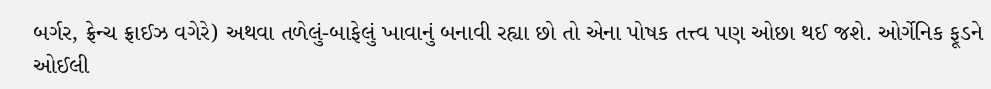બર્ગર, ફ્રેન્ચ ફ્રાઈઝ વગેરે) અથવા તળેલું-બાફેલું ખાવાનું બનાવી રહ્યા છો તો એના પોષક તત્ત્વ પણ ઓછા થઈ જશે. ઓર્ગેનિક ફૂડને ઓઈલી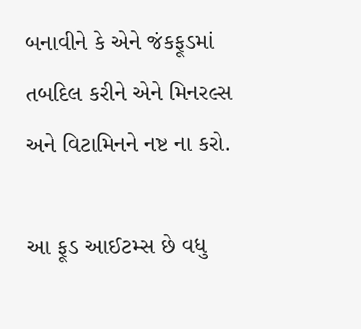બનાવીને કે એને જંકફૂડમાં તબદિલ કરીને એને મિનરલ્સ અને વિટામિનને નષ્ટ ના કરો.

આ ફૂડ આઈટમ્સ છે વધુ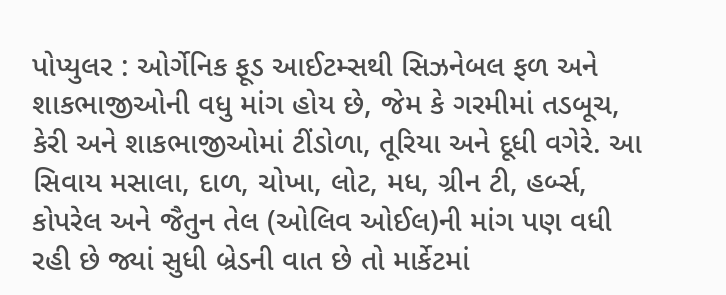પોપ્યુલર : ઓર્ગેનિક ફૂડ આઈટમ્સથી સિઝનેબલ ફળ અને શાકભાજીઓની વધુ માંગ હોય છે, જેમ કે ગરમીમાં તડબૂચ, કેરી અને શાકભાજીઓમાં ટીંડોળા, તૂરિયા અને દૂધી વગેરે. આ સિવાય મસાલા, દાળ, ચોખા, લોટ, મધ, ગ્રીન ટી, હર્બ્સ, કોપરેલ અને જૈતુન તેલ (ઓલિવ ઓઈલ)ની માંગ પણ વધી રહી છે જ્યાં સુધી બ્રેડની વાત છે તો માર્કેટમાં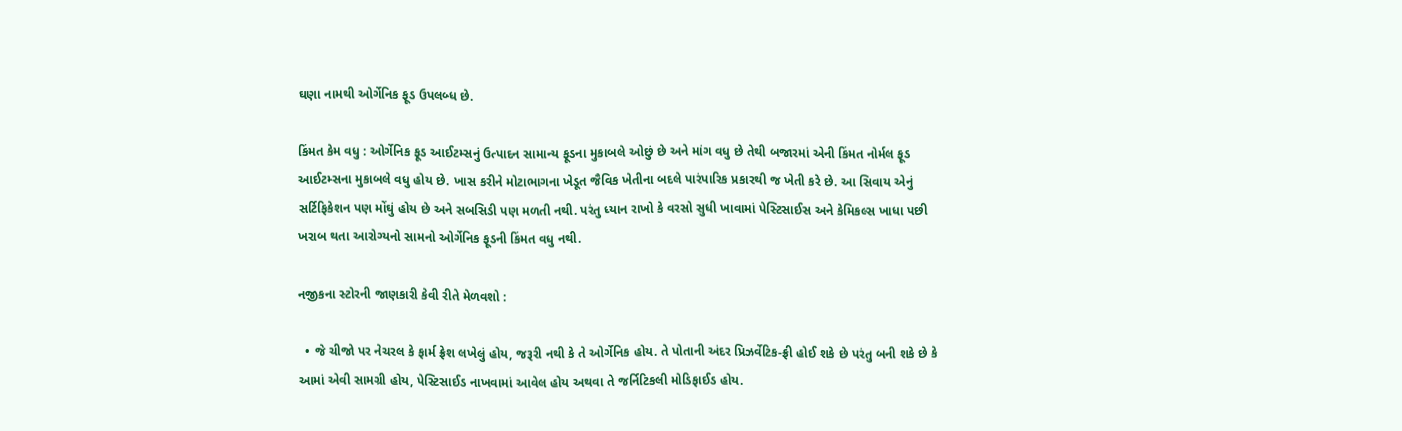ઘણા નામથી ઓર્ગેનિક ફૂડ ઉપલબ્ધ છે.

કિંમત કેમ વધુ : ઓર્ગેનિક ફૂડ આઈટમ્સનું ઉત્પાદન સામાન્ય ફૂડના મુકાબલે ઓછું છે અને માંગ વધુ છે તેથી બજારમાં એની કિંમત નોર્મલ ફૂડ આઈટમ્સના મુકાબલે વધુ હોય છે. ખાસ કરીને મોટાભાગના ખેડૂત જૈવિક ખેતીના બદલે પારંપારિક પ્રકારથી જ ખેતી કરે છે. આ સિવાય એનું સર્ટિફિકેશન પણ મોંઘું હોય છે અને સબસિડી પણ મળતી નથી. પરંતુ ધ્યાન રાખો કે વરસો સુધી ખાવામાં પેસ્ટિસાઈસ અને કેમિકલ્સ ખાધા પછી ખરાબ થતા આરોગ્યનો સામનો ઓર્ગેનિક ફૂડની કિંમત વધુ નથી.

નજીકના સ્ટોરની જાણકારી કેવી રીતે મેળવશો :

  • જે ચીજો પર નેચરલ કે ફાર્મ ફ્રેશ લખેલું હોય, જરૂરી નથી કે તે ઓર્ગેનિક હોય. તે પોતાની અંદર પ્રિઝર્વેટિક-ફ્રી હોઈ શકે છે પરંતુ બની શકે છે કે આમાં એવી સામગ્રી હોય, પેસ્ટિસાઈડ નાખવામાં આવેલ હોય અથવા તે જર્નિટિકલી મોડિફાઈડ હોય.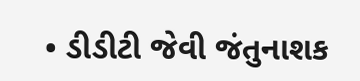• ડીડીટી જેવી જંતુનાશક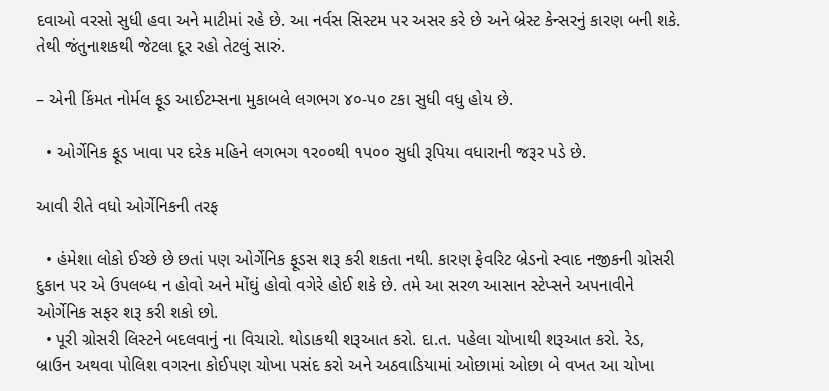દવાઓ વરસો સુધી હવા અને માટીમાં રહે છે. આ નર્વસ સિસ્ટમ પર અસર કરે છે અને બ્રેસ્ટ કેન્સરનું કારણ બની શકે. તેથી જંતુનાશકથી જેટલા દૂર રહો તેટલું સારું.

– એની કિંમત નોર્મલ ફૂડ આઈટમ્સના મુકાબલે લગભગ ૪૦-પ૦ ટકા સુધી વધુ હોય છે.

  • ઓર્ગેનિક ફૂડ ખાવા પર દરેક મહિને લગભગ ૧ર૦૦થી ૧પ૦૦ સુધી રૂપિયા વધારાની જરૂર પડે છે.

આવી રીતે વધો ઓર્ગેનિકની તરફ

  • હંમેશા લોકો ઈચ્છે છે છતાં પણ ઓર્ગેનિક ફૂડસ શરૂ કરી શકતા નથી. કારણ ફેવરિટ બ્રેડનો સ્વાદ નજીકની ગ્રોસરી દુકાન પર એ ઉપલબ્ધ ન હોવો અને મોંઘું હોવો વગેરે હોઈ શકે છે. તમે આ સરળ આસાન સ્ટેપ્સને અપનાવીને ઓર્ગેનિક સફર શરૂ કરી શકો છો.
  • પૂરી ગ્રોસરી લિસ્ટને બદલવાનું ના વિચારો. થોડાકથી શરૂઆત કરો. દા.ત. પહેલા ચોખાથી શરૂઆત કરો. રેડ, બ્રાઉન અથવા પોલિશ વગરના કોઈપણ ચોખા પસંદ કરો અને અઠવાડિયામાં ઓછામાં ઓછા બે વખત આ ચોખા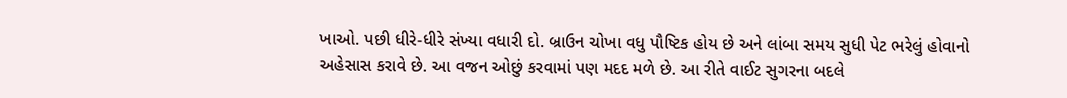ખાઓ. પછી ધીરે-ધીરે સંખ્યા વધારી દો. બ્રાઉન ચોખા વધુ પૌષ્ટિક હોય છે અને લાંબા સમય સુધી પેટ ભરેલું હોવાનો અહેસાસ કરાવે છે. આ વજન ઓછું કરવામાં પણ મદદ મળે છે. આ રીતે વાઈટ સુગરના બદલે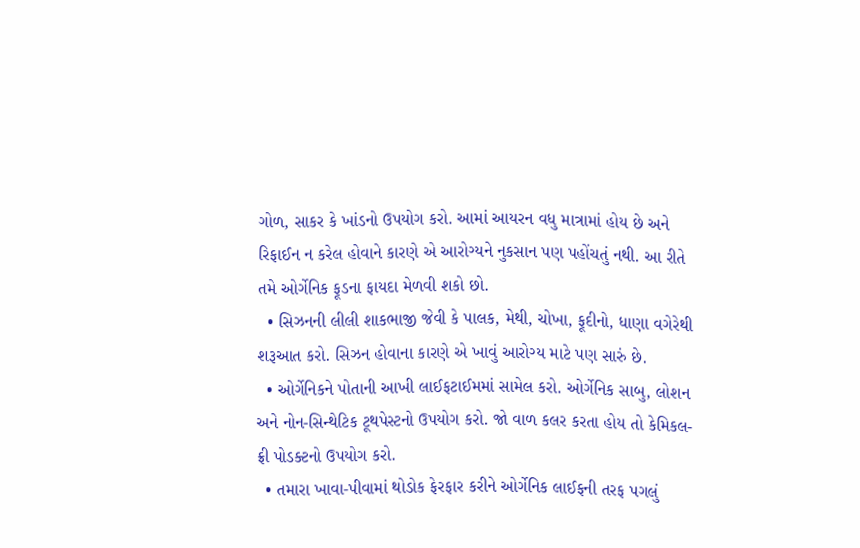ગોળ, સાકર કે ખાંડનો ઉપયોગ કરો. આમાં આયરન વધુ માત્રામાં હોય છે અને રિફાઈન ન કરેલ હોવાને કારણે એ આરોગ્યને નુકસાન પણ પહોંચતું નથી. આ રીતે તમે ઓર્ગેનિક ફૂડના ફાયદા મેળવી શકો છો.
  • સિઝનની લીલી શાકભાજી જેવી કે પાલક, મેથી, ચોખા, ફૂદીનો, ધાણા વગેરેથી શરૂઆત કરો. સિઝન હોવાના કારણે એ ખાવું આરોગ્ય માટે પણ સારું છે.
  • ઓર્ગેનિકને પોતાની આખી લાઈફટાઈમમાં સામેલ કરો. ઓર્ગેનિક સાબુ, લોશન અને નોન-સિન્થેટિક ટૂથપેસ્ટનો ઉપયોગ કરો. જો વાળ કલર કરતા હોય તો કેમિકલ-ફ્રી પોડક્ટનો ઉપયોગ કરો.
  • તમારા ખાવા-પીવામાં થોડોક ફેરફાર કરીને ઓર્ગેનિક લાઈફની તરફ પગલું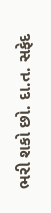ભરી શકો છો. દા.ત. સફેદ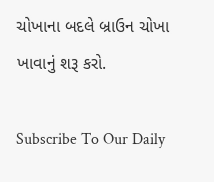ચોખાના બદલે બ્રાઉન ચોખા ખાવાનું શરૂ કરો.

Subscribe To Our Daily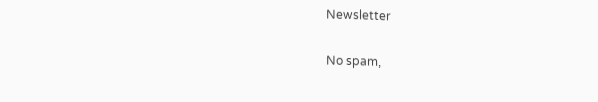Newsletter

No spam,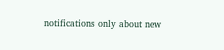notifications only about new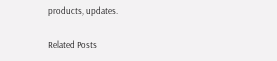products, updates.

Related Posts